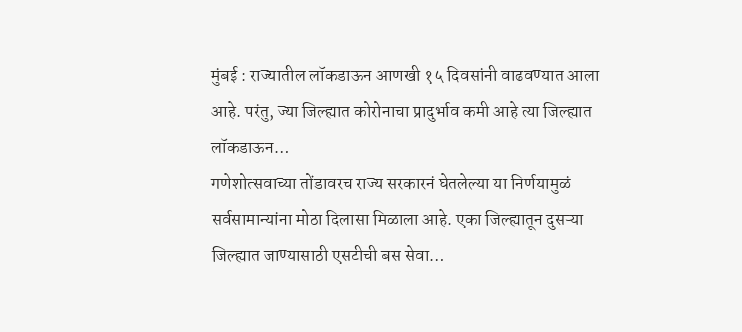मुंबई : राज्यातील लॉकडाऊन आणखी १५ दिवसांनी वाढवण्यात आला आहे. परंतु, ज्या जिल्ह्यात कोरोनाचा प्रादुर्भाव कमी आहे त्या जिल्ह्यात लॉकडाऊन…
गणेशोत्सवाच्या तोंडावरच राज्य सरकारनं घेतलेल्या या निर्णयामुळं सर्वसामान्यांना मोठा दिलासा मिळाला आहे. एका जिल्ह्यातून दुसऱ्या जिल्ह्यात जाण्यासाठी एसटीची बस सेवा…